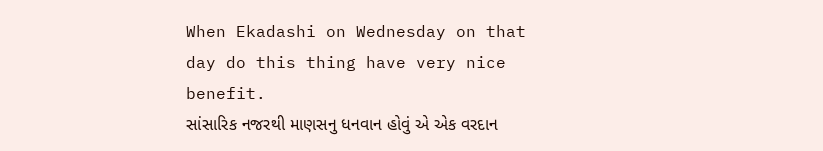When Ekadashi on Wednesday on that day do this thing have very nice benefit.
સાંસારિક નજરથી માણસનુ ધનવાન હોવું એ એક વરદાન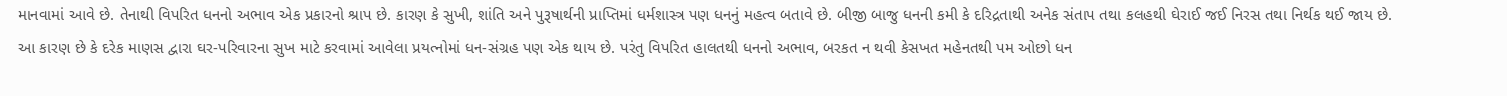માનવામાં આવે છે. તેનાથી વિપરિત ધનનો અભાવ એક પ્રકારનો શ્રાપ છે. કારણ કે સુખી, શાંતિ અને પુરૂષાર્થની પ્રાપ્તિમાં ધર્મશાસ્ત્ર પણ ધનનું મહત્વ બતાવે છે. બીજી બાજુ ધનની કમી કે દરિદ્રતાથી અનેક સંતાપ તથા કલહથી ઘેરાઈ જઈ નિરસ તથા નિર્થક થઈ જાય છે.
આ કારણ છે કે દરેક માણસ દ્વારા ઘર-પરિવારના સુખ માટે કરવામાં આવેલા પ્રયત્નોમાં ધન-સંગ્રહ પણ એક થાય છે. પરંતુ વિપરિત હાલતથી ધનનો અભાવ, બરકત ન થવી કેસખત મહેનતથી પમ ઓછો ધન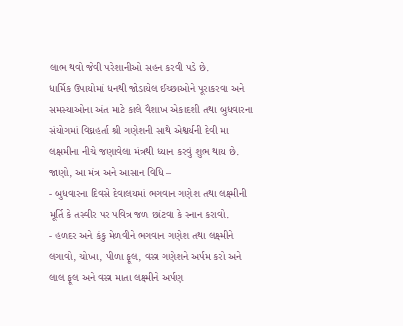લાભ થવો જેવી પરેશાનીઓ સહન કરવી પડે છે.
ધાર્મિક ઉપાયોમાં ધનથી જોડાયેલ ઈચ્છાઓને પૂરાકરવા અને સમસ્યાઓના અંત માટે કાલે વૈશાખ એકાદશી તથા બુધવારના સંયોગમાં વિઘ્નહર્તા શ્રી ગણેશની સાથે એશ્વર્યની દેવી મા લક્ષમીના નીચે જણાવેલા મંત્રથી ધ્યાન કરવું શુભ થાય છે. જાણો, આ મંત્ર અને આસાન વિધિ –
- બુધવારના દિવસે દેવાલયમાં ભગવાન ગણેશ તથા લક્ષ્મીની મૂર્તિ કે તસ્વીર પર પવિત્ર જળ છાંટવા કે સ્નાન કરાવો.
- હળદર અને કંકુ મેળવીને ભગવાન ગણેશ તથા લક્ષ્મીને લગાવો, ચોખા, પીળા ફૂલ, વસ્ત્ર ગણેશને અર્પમ કરો અને લાલ ફૂલ અને વસ્ત્ર માતા લક્ષ્મીને અર્પણ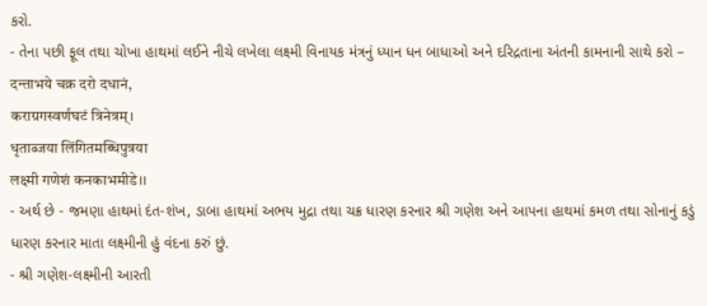કરો.
- તેના પછી ફૂલ તથા ચોખા હાથમાં લઈને નીચે લખેલા લક્ષ્મી વિનાયક મંત્રનું ધ્યાન ધન બાધાઓ અને દરિદ્રતાના અંતની કામનાની સાથે કરો –
दन्ताभये चक्र दरो दधानं,
कराग्रगस्वर्णघटं त्रिनेत्रम्।
धृताब्जया लिंगितमब्धिपुत्रया
लक्ष्मी गणेशं कनकाभमीडे।।
- અર્થ છે - જમણા હાથમાં દંત-શંખ, ડાબા હાથમાં અભય મુદ્રા તથા ચક્ર ધારણ કરનાર શ્રી ગણેશ અને આપના હાથમાં કમળ તથા સોનાનું કડું ધારણ કરનાર માતા લક્ષ્મીની હું વંદના કરું છું.
- શ્રી ગણેશ-લક્ષ્મીની આરતી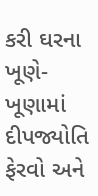કરી ઘરના ખૂણે-ખૂણામાં દીપજ્યોતિ ફેરવો અને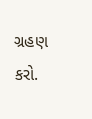ગ્રહણ કરો.